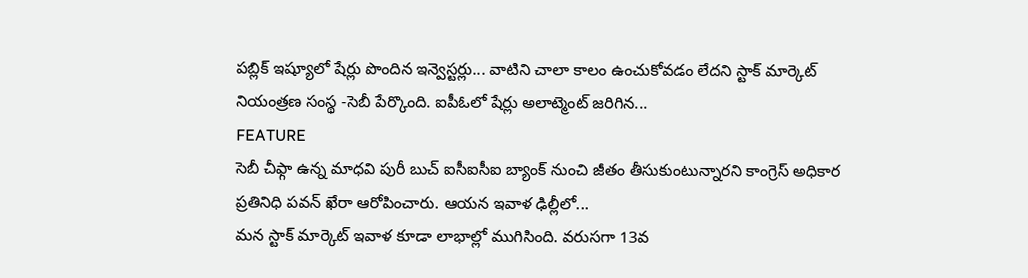పబ్లిక్ ఇష్యూలో షేర్లు పొందిన ఇన్వెస్టర్లు... వాటిని చాలా కాలం ఉంచుకోవడం లేదని స్టాక్ మార్కెట్ నియంత్రణ సంస్థ -సెబీ పేర్కొంది. ఐపీఓలో షేర్లు అలాట్మెంట్ జరిగిన...
FEATURE
సెబీ చీఫ్గా ఉన్న మాధవి పురీ బుచ్ ఐసీఐసీఐ బ్యాంక్ నుంచి జీతం తీసుకుంటున్నారని కాంగ్రెస్ అధికార ప్రతినిధి పవన్ ఖేరా ఆరోపించారు. ఆయన ఇవాళ ఢిల్లీలో...
మన స్టాక్ మార్కెట్ ఇవాళ కూడా లాభాల్లో ముగిసింది. వరుసగా 13వ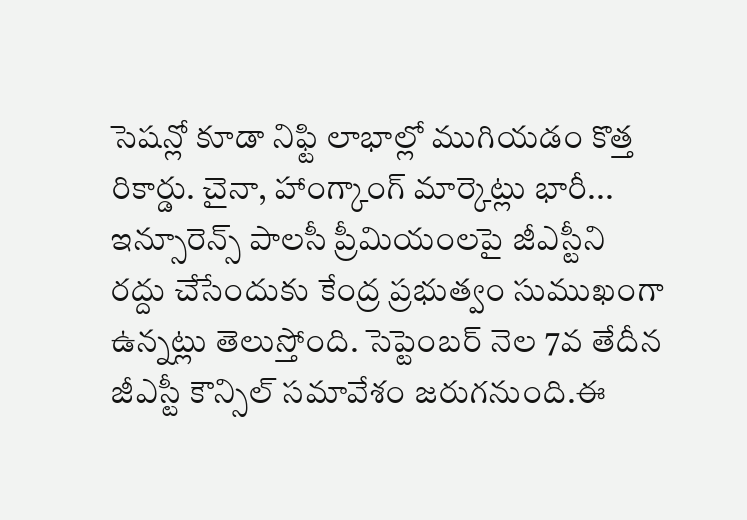సెషన్లో కూడా నిఫ్టి లాభాల్లో ముగియడం కొత్త రికార్డు. చైనా, హాంగ్కాంగ్ మార్కెట్లు భారీ...
ఇన్సూరెన్స్ పాలసీ ప్రీమియంలపై జీఎస్టీని రద్దు చేసేందుకు కేంద్ర ప్రభుత్వం సుముఖంగా ఉన్నట్లు తెలుస్తోంది. సెప్టెంబర్ నెల 7వ తేదీన జీఎస్టీ కౌన్సిల్ సమావేశం జరుగనుంది.ఈ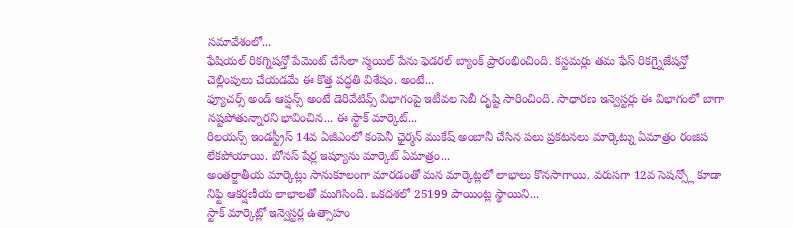సమావేశంలో...
ఫేషియల్ రికగ్నిషన్తో పేమెంట్ చేసేలా స్మయిల్ పేను ఫెడరల్ బ్యాంక్ ప్రారంభించింది. కస్టమర్లు తమ ఫేస్ రికగ్నైజేషన్తో చెల్లింపులు చేయడమే ఈ కొత్త పద్ధతి విశేషం. అంటే...
ఫ్యూచర్స్ అండ్ ఆప్షన్స్ అంటే డెరివేటివ్స్ విభాగంపై ఇటీవల సెబీ దృష్టి సారించింది. సాధారణ ఇన్వెస్టర్లు ఈ విభాగంలో బాగా నష్టపోతున్నారని భావించిన... ఈ స్టాక్ మార్కెట్...
రిలయన్స్ ఇండస్ట్రీస్ 14వ ఏజీఎంలో కంపెనీ ఛైర్మన్ ముకేష్ అంబానీ చేసిన పలు ప్రకటనలు మార్కెట్ను ఏమాత్రం రంజిప లేకపోయాయి. బోనస్ షేర్ల ఇష్యూను మార్కెట్ ఏమాత్రం...
అంతర్జాతీయ మార్కెట్లు సానుకూలంగా మారడంతో మన మార్కెట్లలో లాభాలు కొనసాగాయి. వరుసగా 12వ సెషన్స్లో కూడా నిఫ్టి ఆకర్షణీయ లాభాలతో ముగిసింది. ఒకదశలో 25199 పాయింట్ల స్థాయిని...
స్టాక్ మార్కెట్లో ఇన్వెస్టర్ల ఉత్సాహం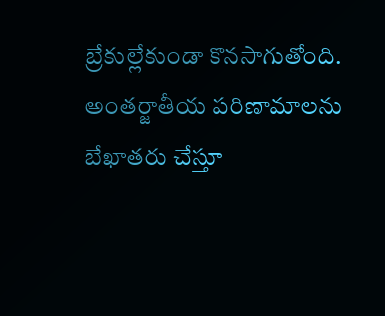బ్రేకుల్లేకుండా కొనసాగుతోంది. అంతర్జాతీయ పరిణామాలను బేఖాతరు చేస్తూ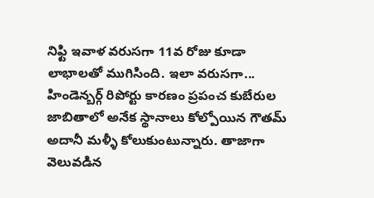నిఫ్టి ఇవాళ వరుసగా 11వ రోజు కూడా లాభాలతో ముగిసింది. ఇలా వరుసగా...
హిండెన్బర్గ్ రిపోర్టు కారణం ప్రపంచ కుబేరుల జాబితాలో అనేక స్థానాలు కోల్పోయిన గౌతమ్ అదానీ మళ్ళీ కోలుకుంటున్నారు. తాజాగా వెలువడిన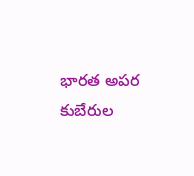భారత అపర కుబేరుల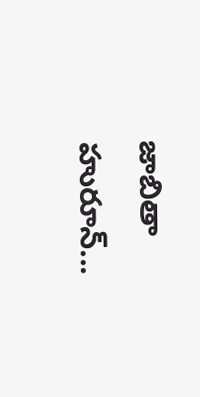జాబితా హురూన్...